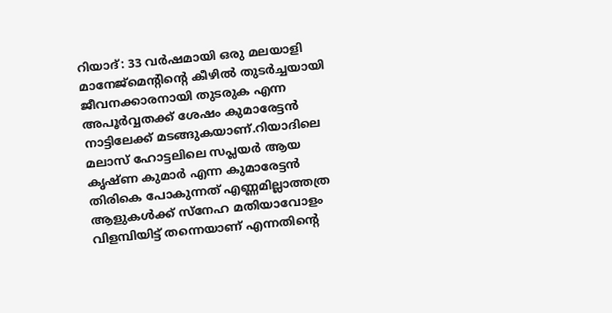റിയാദ്: 33 വർഷമായി ഒരു മലയാളി മാനേജ്മെന്റിന്റെ കീഴിൽ തുടർച്ചയായി ജീവനക്കാരനായി തുടരുക എന്ന അപൂർവ്വതക്ക് ശേഷം കുമാരേട്ടൻ നാട്ടിലേക്ക് മടങ്ങുകയാണ്.റിയാദിലെ മലാസ് ഹോട്ടലിലെ സപ്ലയർ ആയ കൃഷ്ണ കുമാർ എന്ന കുമാരേട്ടൻ തിരികെ പോകുന്നത് എണ്ണമില്ലാത്തത്ര ആളുകൾക്ക് സ്നേഹ മതിയാവോളം വിളമ്പിയിട്ട് തന്നെയാണ് എന്നതിന്റെ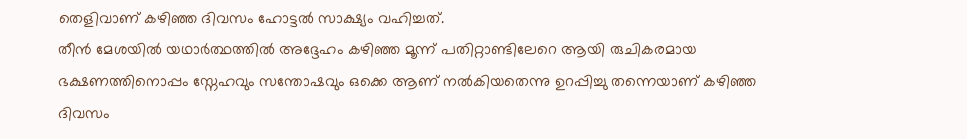തെളിവാണ് കഴിഞ്ഞ ദിവസം ഹോട്ടൽ സാക്ഷ്യം വഹിച്ചത്.
തീൻ മേശയിൽ യഥാർത്ഥത്തിൽ അദ്ദേഹം കഴിഞ്ഞ മൂന്ന് പതിറ്റാണ്ടിലേറെ ആയി രുചികരമായ ഭക്ഷണത്തിനൊപ്പം സ്നേഹവും സന്തോഷവും ഒക്കെ ആണ് നൽകിയതെന്നു ഉറപ്പിച്ചു തന്നെയാണ് കഴിഞ്ഞ ദിവസം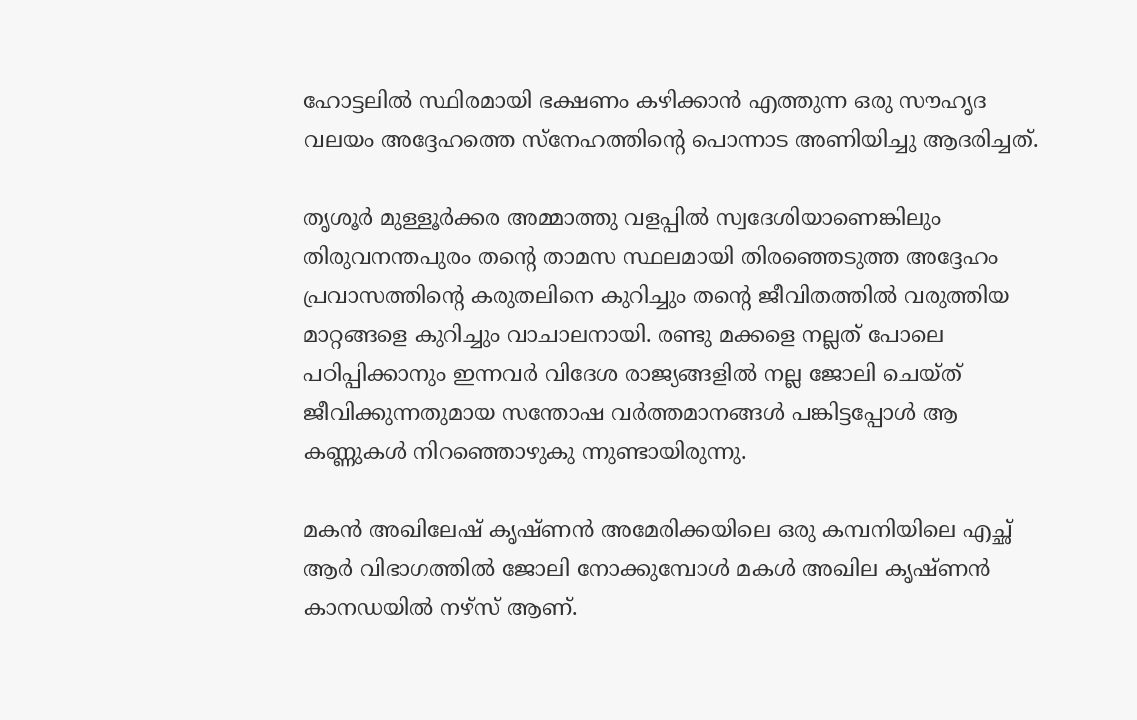ഹോട്ടലിൽ സ്ഥിരമായി ഭക്ഷണം കഴിക്കാൻ എത്തുന്ന ഒരു സൗഹൃദ വലയം അദ്ദേഹത്തെ സ്നേഹത്തിന്റെ പൊന്നാട അണിയിച്ചു ആദരിച്ചത്.

തൃശൂർ മുള്ളൂർക്കര അമ്മാത്തു വളപ്പിൽ സ്വദേശിയാണെങ്കിലും തിരുവനന്തപുരം തന്റെ താമസ സ്ഥലമായി തിരഞ്ഞെടുത്ത അദ്ദേഹം പ്രവാസത്തിന്റെ കരുതലിനെ കുറിച്ചും തന്റെ ജീവിതത്തിൽ വരുത്തിയ മാറ്റങ്ങളെ കുറിച്ചും വാചാലനായി. രണ്ടു മക്കളെ നല്ലത് പോലെ പഠിപ്പിക്കാനും ഇന്നവർ വിദേശ രാജ്യങ്ങളിൽ നല്ല ജോലി ചെയ്ത് ജീവിക്കുന്നതുമായ സന്തോഷ വർത്തമാനങ്ങൾ പങ്കിട്ടപ്പോൾ ആ കണ്ണുകൾ നിറഞ്ഞൊഴുകു ന്നുണ്ടായിരുന്നു.

മകൻ അഖിലേഷ് കൃഷ്ണൻ അമേരിക്കയിലെ ഒരു കമ്പനിയിലെ എച്ഛ് ആർ വിഭാഗത്തിൽ ജോലി നോക്കുമ്പോൾ മകൾ അഖില കൃഷ്ണൻ കാനഡയിൽ നഴ്സ് ആണ്.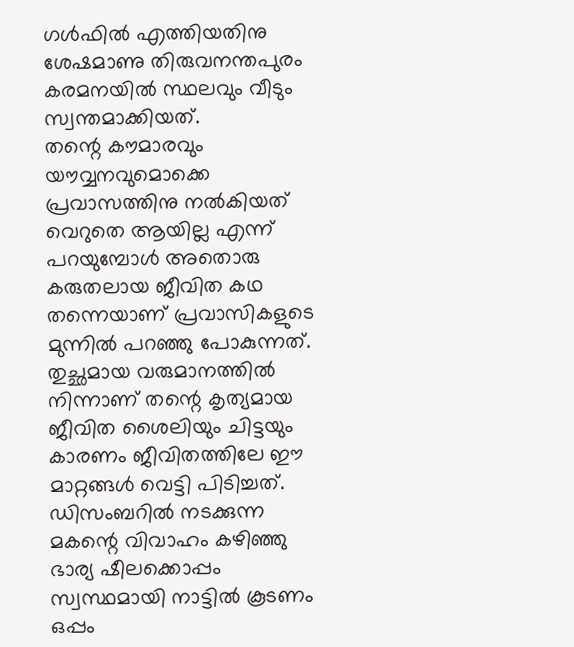ഗൾഫിൽ എത്തിയതിനു ശേഷമാണു തിരുവനന്തപുരം കരമനയിൽ സ്ഥലവും വീടും സ്വന്തമാക്കിയത്.
തന്റെ കൗമാരവും യൗവ്വനവുമൊക്കെ പ്രവാസത്തിനു നൽകിയത് വെറുതെ ആയില്ല എന്ന് പറയുമ്പോൾ അതൊരു കരുതലായ ജീവിത കഥ തന്നെയാണ് പ്രവാസികളുടെ മുന്നിൽ പറഞ്ഞു പോകുന്നത്.
തുച്ഛമായ വരുമാനത്തിൽ നിന്നാണ് തന്റെ കൃത്യമായ ജീവിത ശൈലിയും ചിട്ടയും കാരണം ജീവിതത്തിലേ ഈ മാറ്റങ്ങൾ വെട്ടി പിടിച്ചത്.
ഡിസംബറിൽ നടക്കുന്ന മകന്റെ വിവാഹം കഴിഞ്ഞു ഭാര്യ ഷീലക്കൊപ്പം സ്വസ്ഥമായി നാട്ടിൽ കൂടണം ഒപ്പം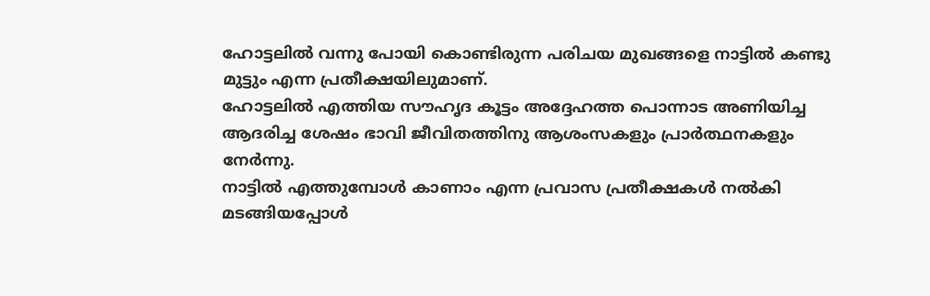ഹോട്ടലിൽ വന്നു പോയി കൊണ്ടിരുന്ന പരിചയ മുഖങ്ങളെ നാട്ടിൽ കണ്ടു മുട്ടും എന്ന പ്രതീക്ഷയിലുമാണ്.
ഹോട്ടലിൽ എത്തിയ സൗഹൃദ കൂട്ടം അദ്ദേഹത്ത പൊന്നാട അണിയിച്ച ആദരിച്ച ശേഷം ഭാവി ജീവിതത്തിനു ആശംസകളും പ്രാർത്ഥനകളും നേർന്നു.
നാട്ടിൽ എത്തുമ്പോൾ കാണാം എന്ന പ്രവാസ പ്രതീക്ഷകൾ നൽകി മടങ്ങിയപ്പോൾ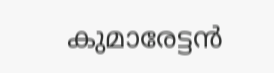കുമാരേട്ടൻ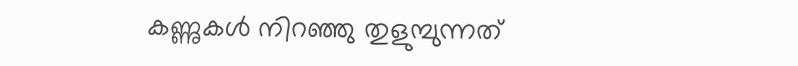കണ്ണുകൾ നിറഞ്ഞു തുളുമ്പുന്നത്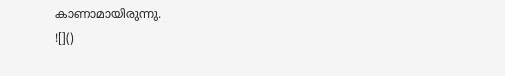കാണാമായിരുന്നു.
![]()